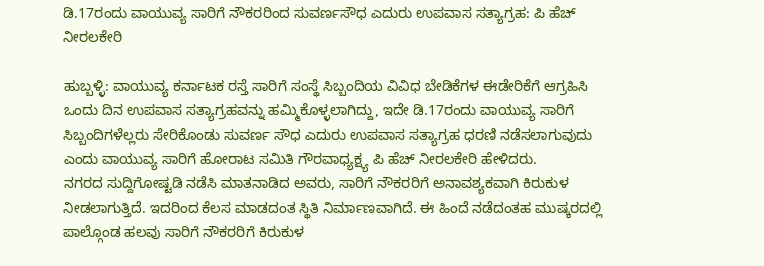ಡಿ.17ರಂದು ವಾಯುವ್ಯ ಸಾರಿಗೆ ನೌಕರರಿಂದ ಸುವರ್ಣಸೌಧ ಎದುರು ಉಪವಾಸ ಸತ್ಯಾಗ್ರಹ: ಪಿ ಹೆಚ್ ನೀರಲಕೇರಿ

ಹುಬ್ಬಳ್ಳಿ: ವಾಯುವ್ಯ ಕರ್ನಾಟಕ ರಸ್ತೆ ಸಾರಿಗೆ ಸಂಸ್ಥೆ ಸಿಬ್ಬಂದಿಯ ವಿವಿಧ ಬೇಡಿಕೆಗಳ ಈಡೇರಿಕೆಗೆ ಆಗ್ರಹಿಸಿ ಒಂದು ದಿನ ಉಪವಾಸ ಸತ್ಯಾಗ್ರಹವನ್ನು ಹಮ್ಮಿಕೊಳ್ಳಲಾಗಿದ್ದು, ಇದೇ ಡಿ.17ರಂದು ವಾಯುವ್ಯ ಸಾರಿಗೆ ಸಿಬ್ಬಂದಿಗಳೆಲ್ಲರು ಸೇರಿಕೊಂಡು ಸುವರ್ಣ ಸೌಧ ಎದುರು ಉಪವಾಸ ಸತ್ಯಾಗ್ರಹ ಧರಣಿ ನಡೆಸಲಾಗುವುದು ಎಂದು ವಾಯುವ್ಯ ಸಾರಿಗೆ ಹೋರಾಟ ಸಮಿತಿ ಗೌರವಾಧ್ಯಕ್ಷ್ಯ ಪಿ ಹೆಚ್ ನೀರಲಕೇರಿ ಹೇಳಿದರು.
ನಗರದ ಸುದ್ದಿಗೋಷ್ಟಡಿ ನಡೆಸಿ ಮಾತನಾಡಿದ ಅವರು, ಸಾರಿಗೆ ನೌಕರರಿಗೆ ಅನಾವಶ್ಯಕವಾಗಿ ಕಿರುಕುಳ ನೀಡಲಾಗುತ್ತಿದೆ. ಇದರಿಂದ ಕೆಲಸ ಮಾಡದಂತ ಸ್ಥಿತಿ ನಿರ್ಮಾಣವಾಗಿದೆ. ಈ ಹಿಂದೆ ನಡೆದಂತಹ ಮುಷ್ಕರದಲ್ಲಿ ಪಾಲ್ಗೊಂಡ ಹಲವು ಸಾರಿಗೆ ನೌಕರರಿಗೆ ಕಿರುಕುಳ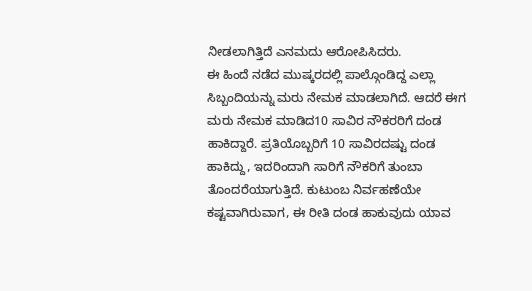ನೀಡಲಾಗಿತ್ತಿದೆ ಎನಮದು ಆರೋಪಿಸಿದರು.
ಈ ಹಿಂದೆ ನಡೆದ ಮುಷ್ಕರದಲ್ಲಿ ಪಾಲ್ಗೊಂಡಿದ್ದ ಎಲ್ಲಾ ಸಿಬ್ಬಂದಿಯನ್ನು ಮರು ನೇಮಕ ಮಾಡಲಾಗಿದೆ. ಆದರೆ ಈಗ ಮರು ನೇಮಕ ಮಾಡಿದ10 ಸಾವಿರ ನೌಕರರಿಗೆ ದಂಡ ಹಾಕಿದ್ದಾರೆ. ಪ್ರತಿಯೊಬ್ಬರಿಗೆ 10 ಸಾವಿರದಷ್ಟು ದಂಡ ಹಾಕಿದ್ದು, ಇದರಿಂದಾಗಿ ಸಾರಿಗೆ ನೌಕರಿಗೆ ತುಂಬಾ ತೊಂದರೆಯಾಗುತ್ತಿದೆ. ಕುಟುಂಬ ನಿರ್ವಹಣೆಯೇ ಕಷ್ಟವಾಗಿರುವಾಗ, ಈ ರೀತಿ ದಂಡ ಹಾಕುವುದು ಯಾವ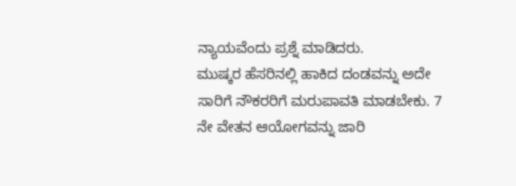ನ್ಯಾಯವೆಂದು ಪ್ರಶ್ನೆ ಮಾಡಿದರು.
ಮುಷ್ಕರ ಹೆಸರಿನಲ್ಲಿ ಹಾಕಿದ ದಂಡವನ್ನು ಅದೇ ಸಾರಿಗೆ ನೌಕರರಿಗೆ ಮರುಪಾವತಿ ಮಾಡಬೇಕು. 7 ನೇ ವೇತನ ಆಯೋಗವನ್ನು ಜಾರಿ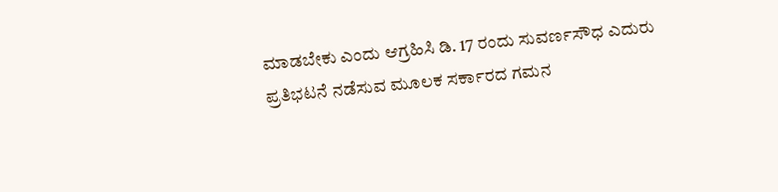ಮಾಡಬೇಕು ಎಂದು ಆಗ್ರಹಿಸಿ ಡಿ. 17 ರಂದು ಸುವರ್ಣಸೌಧ ಎದುರು ಪ್ರತಿಭಟನೆ ನಡೆಸುವ ಮೂಲಕ ಸರ್ಕಾರದ ಗಮನ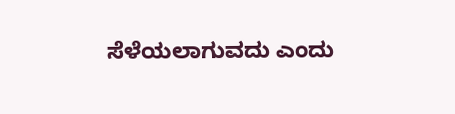ಸೆಳೆಯಲಾಗುವದು ಎಂದು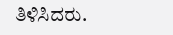ತಿಳಿಸಿದರು.